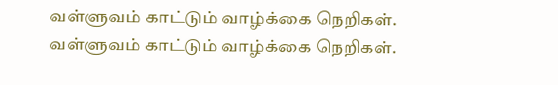வள்ளுவம் காட்டும் வாழ்க்கை நெறிகள்.
வள்ளுவம் காட்டும் வாழ்க்கை நெறிகள்.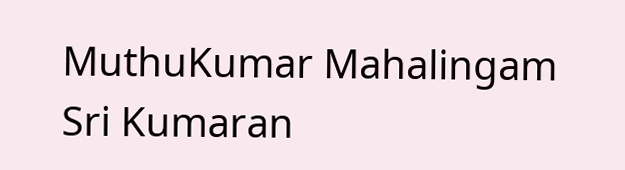MuthuKumar Mahalingam Sri Kumaran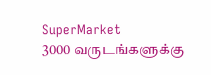SuperMarket
3000 வருடங்களுக்கு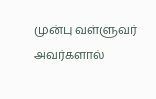முன்பு வள்ளுவர் அவர்களால்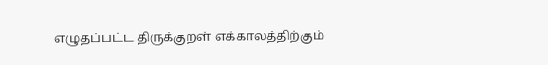எழுதப்பட்ட திருக்குறள் எக்காலத்திற்கும்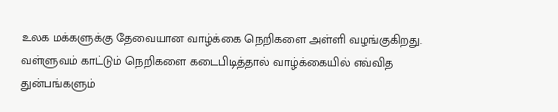உலக மக்களுக்கு தேவையான வாழ்க்கை நெறிகளை அள்ளி வழங்குகிறது. வள்ளுவம் காட்டும் நெறிகளை கடைபிடித்தால் வாழ்க்கையில் எவ்வித துன்பங்களும்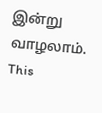இன்று வாழலாம்.
This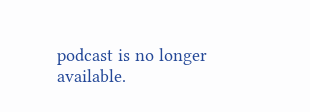podcast is no longer available.